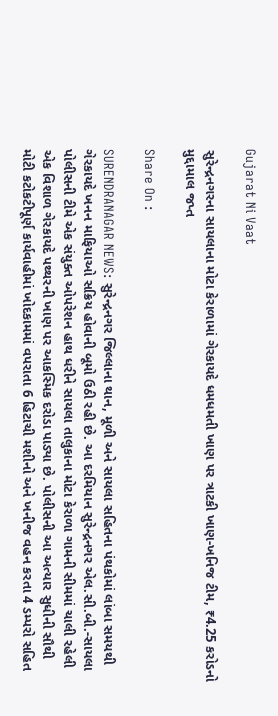Gujarat Ni Vaat

સુરેન્દ્રનગરના સાયલાના મોટા કેરાળામાં ગેરકાયદે ધમધમતી ખાણ પર ત્રાટકી ખાણ-ખનિજ ટીમ, ₹4.25 કરોડનો મુદ્દામાલ જપ્ત

Share On :

SURENDRANAGAR NEWS: સુરેન્દ્રનગર જિલ્લાના થાન, મૂળી અને સાયલા સહિતના પંથકોમાં લાંબા સમયથી ગેરકાયદે ખનન માફિયાઓ સક્રિય હોવાની બૂમો ઉઠી રહી છે. આ દરમિયાન સુરેન્દ્રનગર એલ.સી.બી.-સાયલા પોલીસની ટીમે એક સંયુક્ત ઓપરેશન હાથ ધરીને સાયલા તાલુકાના મોટા કેરાળા ગામની સીમમાં ચાલી રહેલી એક વિશાળ ગેરકાયદે પથ્થરની ખાણ પર આકસ્મિક દરોડા પાડ્યા છે. પોલીસની આ અત્યાર સુધીની સૌથી મોટી કટોકટીપૂર્ણ કાર્યવાહીમાં ખોદકામમાં વપરાતા 6 હિટાચી મશીનો અને ખનીજ વહન કરતા 4 ડમ્પરો સહિત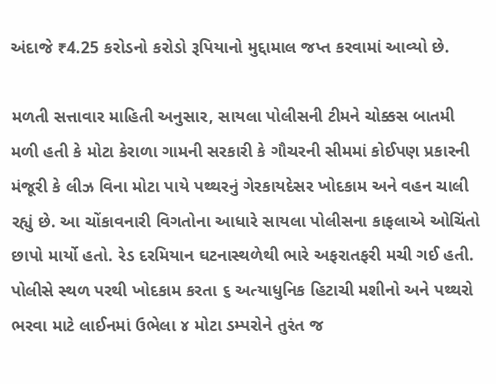અંદાજે ₹4.25 કરોડનો કરોડો રૂપિયાનો મુદ્દામાલ જપ્ત કરવામાં આવ્યો છે.

મળતી સત્તાવાર માહિતી અનુસાર, સાયલા પોલીસની ટીમને ચોક્કસ બાતમી મળી હતી કે મોટા કેરાળા ગામની સરકારી કે ગૌચરની સીમમાં કોઈપણ પ્રકારની મંજૂરી કે લીઝ વિના મોટા પાયે પથ્થરનું ગેરકાયદેસર ખોદકામ અને વહન ચાલી રહ્યું છે. આ ચોંકાવનારી વિગતોના આધારે સાયલા પોલીસના કાફલાએ ઓચિંતો છાપો માર્યો હતો. રેડ દરમિયાન ઘટનાસ્થળેથી ભારે અફરાતફરી મચી ગઈ હતી. પોલીસે સ્થળ પરથી ખોદકામ કરતા ૬ અત્યાધુનિક હિટાચી મશીનો અને પથ્થરો ભરવા માટે લાઈનમાં ઉભેલા ૪ મોટા ડમ્પરોને તુરંત જ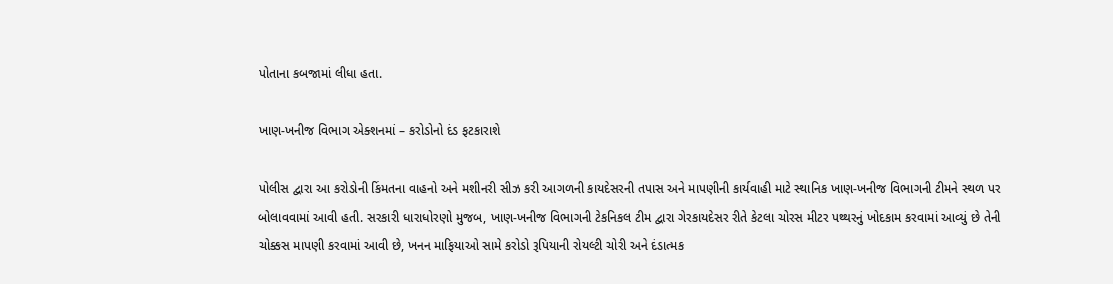પોતાના કબજામાં લીધા હતા.

ખાણ-ખનીજ વિભાગ એક્શનમાં – કરોડોનો દંડ ફટકારાશે

પોલીસ દ્વારા આ કરોડોની કિંમતના વાહનો અને મશીનરી સીઝ કરી આગળની કાયદેસરની તપાસ અને માપણીની કાર્યવાહી માટે સ્થાનિક ખાણ-ખનીજ વિભાગની ટીમને સ્થળ પર બોલાવવામાં આવી હતી. સરકારી ધારાધોરણો મુજબ, ખાણ-ખનીજ વિભાગની ટેકનિકલ ટીમ દ્વારા ગેરકાયદેસર રીતે કેટલા ચોરસ મીટર પથ્થરનું ખોદકામ કરવામાં આવ્યું છે તેની ચોક્કસ માપણી કરવામાં આવી છે, ખનન માફિયાઓ સામે કરોડો રૂપિયાની રોયલ્ટી ચોરી અને દંડાત્મક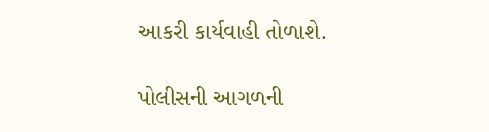આકરી કાર્યવાહી તોળાશે.

પોલીસની આગળની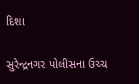દિશા

સુરેન્દ્રનગર પોલીસના ઉચ્ચ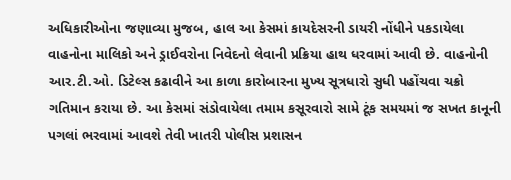અધિકારીઓના જણાવ્યા મુજબ, હાલ આ કેસમાં કાયદેસરની ડાયરી નોંધીને પકડાયેલા વાહનોના માલિકો અને ડ્રાઈવરોના નિવેદનો લેવાની પ્રક્રિયા હાથ ધરવામાં આવી છે. વાહનોની આર.ટી.ઓ. ડિટેલ્સ કઢાવીને આ કાળા કારોબારના મુખ્ય સૂત્રધારો સુધી પહોંચવા ચક્રો ગતિમાન કરાયા છે. આ કેસમાં સંડોવાયેલા તમામ કસૂરવારો સામે ટૂંક સમયમાં જ સખત કાનૂની પગલાં ભરવામાં આવશે તેવી ખાતરી પોલીસ પ્રશાસન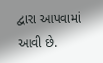દ્વારા આપવામાં આવી છે.